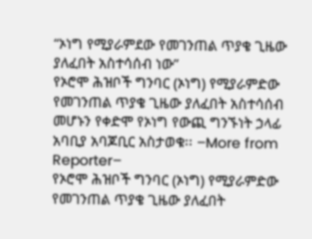“ኦነግ የሚያራምደው የመገንጠል ጥያቄ ጊዜው ያለፈበት አስተሳሰብ ነው”
የኦሮሞ ሕዝቦች ግንባር (ኦነግ) የሚያራምድው የመገንጠል ጥያቄ ጊዜው ያለፈበት አስተሳሰብ መሆኑን የቀድሞ የኦነግ የውጪ ግንኙነት ኃላፊ አባቢያ አባጆቢር አስታወቁ፡፡ –More from Reporter–
የኦሮሞ ሕዝቦች ግንባር (ኦነግ) የሚያራምድው የመገንጠል ጥያቄ ጊዜው ያለፈበት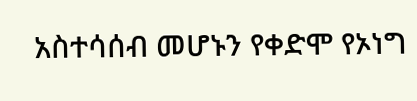አስተሳሰብ መሆኑን የቀድሞ የኦነግ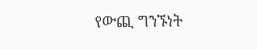የውጪ ግንኙነት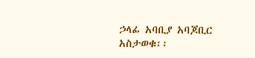ኃላፊ አባቢያ አባጆቢር አስታወቁ፡፡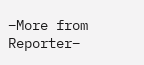–More from Reporter–